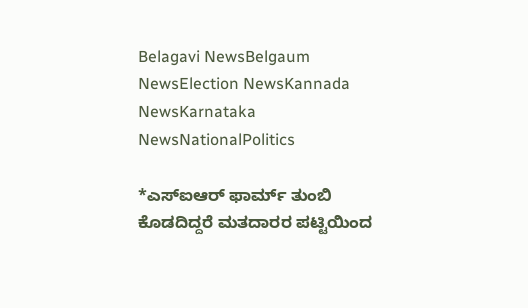Belagavi NewsBelgaum NewsElection NewsKannada NewsKarnataka NewsNationalPolitics

*ಎಸ್ಐಆರ್ ಫಾರ್ಮ್ ತುಂಬಿ ಕೊಡದಿದ್ದರೆ ಮತದಾರರ ಪಟ್ಟಿಯಿಂದ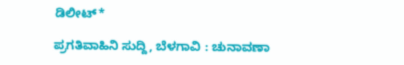ಡಿಲೀಟ್*

ಪ್ರಗತಿವಾಹಿನಿ ಸುದ್ದಿ, ಬೆಳಗಾವಿ : ಚುನಾವಣಾ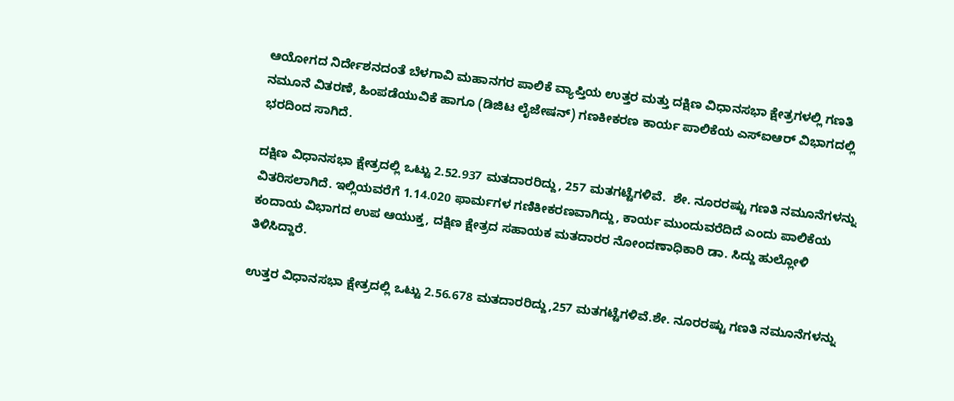ಆಯೋಗದ ನಿರ್ದೇಶನದಂತೆ ಬೆಳಗಾವಿ ಮಹಾನಗರ ಪಾಲಿಕೆ ವ್ಯಾಪ್ತಿಯ ಉತ್ತರ ಮತ್ತು ದಕ್ಷಿಣ ವಿಧಾನಸಭಾ ಕ್ಷೇತ್ರಗಳಲ್ಲಿ ಗಣತಿ ನಮೂನೆ ವಿತರಣೆ, ಹಿಂಪಡೆಯುವಿಕೆ ಹಾಗೂ (ಡಿಜಿಟ ಲೈಜೇಷನ್) ಗಣಕೀಕರಣ ಕಾರ್ಯ ಪಾಲಿಕೆಯ ಎಸ್ಐಆರ್ ವಿಭಾಗದಲ್ಲಿ ಭರದಿಂದ ಸಾಗಿದೆ.

ದಕ್ಷಿಣ ವಿಧಾನಸಭಾ ಕ್ಷೇತ್ರದಲ್ಲಿ ಒಟ್ಟು 2.52.937 ಮತದಾರರಿದ್ದು, 257 ಮತಗಟ್ಟೆಗಳಿವೆ.  ಶೇ. ನೂರರಷ್ಟು ಗಣತಿ ನಮೂನೆಗಳನ್ನು ವಿತರಿಸಲಾಗಿದೆ. ಇಲ್ಲಿಯವರೆಗೆ 1.14.020 ಫಾರ್ಮಗಳ ಗಣಿಕೀಕರಣವಾಗಿದ್ದು, ಕಾರ್ಯ ಮುಂದುವರೆದಿದೆ ಎಂದು ಪಾಲಿಕೆಯ ಕಂದಾಯ ವಿಭಾಗದ ಉಪ ಆಯುಕ್ತ, ದಕ್ಷಿಣ ಕ್ಷೇತ್ರದ ಸಹಾಯಕ ಮತದಾರರ ನೋಂದಣಾಧಿಕಾರಿ ಡಾ. ಸಿದ್ದು ಹುಲ್ಲೋಳಿ ತಿಳಿಸಿದ್ದಾರೆ.

ಉತ್ತರ ವಿಧಾನಸಭಾ ಕ್ಷೇತ್ರದಲ್ಲಿ ಒಟ್ಟು 2.56.678 ಮತದಾರರಿದ್ದು,257 ಮತಗಟ್ಟೆಗಳಿವೆ.ಶೇ. ನೂರರಷ್ಟು ಗಣತಿ ನಮೂನೆಗಳನ್ನು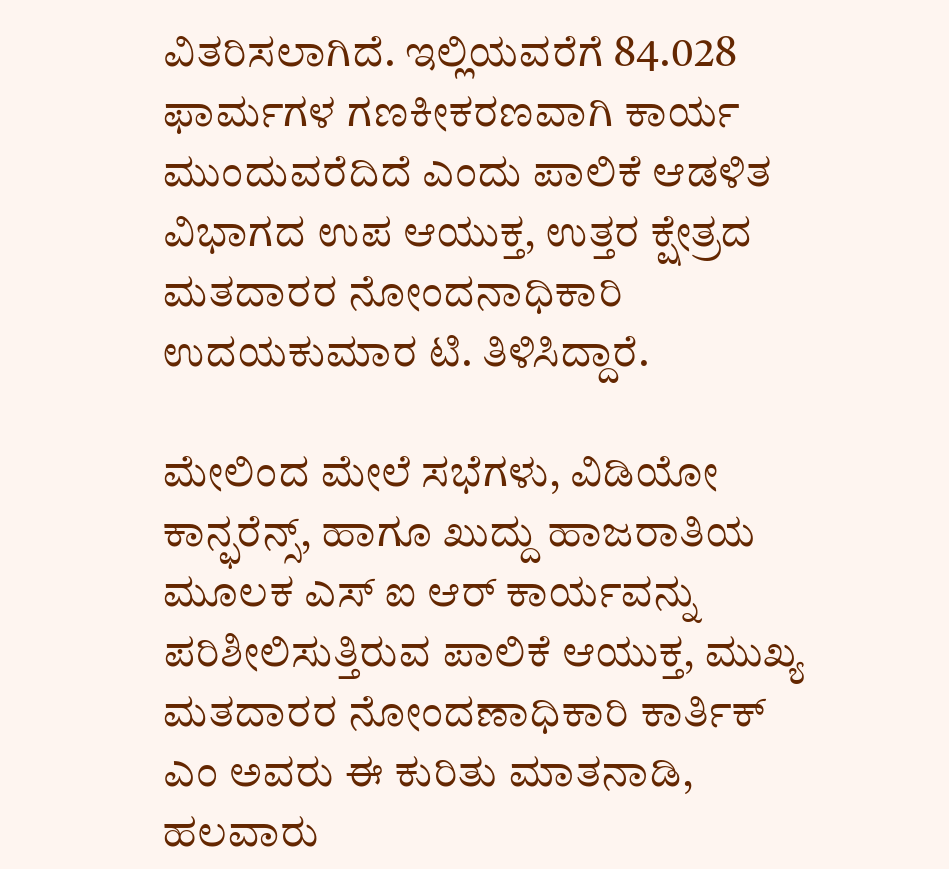ವಿತರಿಸಲಾಗಿದೆ. ಇಲ್ಲಿಯವರೆಗೆ 84.028 ಫಾರ್ಮಗಳ ಗಣಕೀಕರಣವಾಗಿ ಕಾರ್ಯ ಮುಂದುವರೆದಿದೆ ಎಂದು ಪಾಲಿಕೆ ಆಡಳಿತ ವಿಭಾಗದ ಉಪ ಆಯುಕ್ತ, ಉತ್ತರ ಕ್ಷೇತ್ರದ ಮತದಾರರ ನೋಂದನಾಧಿಕಾರಿ ಉದಯಕುಮಾರ ಟಿ. ತಿಳಿಸಿದ್ದಾರೆ.

ಮೇಲಿಂದ ಮೇಲೆ ಸಭೆಗಳು, ವಿಡಿಯೋ ಕಾನ್ಫರೆನ್ಸ್, ಹಾಗೂ ಖುದ್ದು ಹಾಜರಾತಿಯ ಮೂಲಕ ಎಸ್ ಐ ಆರ್ ಕಾರ್ಯವನ್ನು ಪರಿಶೀಲಿಸುತ್ತಿರುವ ಪಾಲಿಕೆ ಆಯುಕ್ತ, ಮುಖ್ಯ ಮತದಾರರ ನೋಂದಣಾಧಿಕಾರಿ ಕಾರ್ತಿಕ್ ಎಂ ಅವರು ಈ ಕುರಿತು ಮಾತನಾಡಿ, ಹಲವಾರು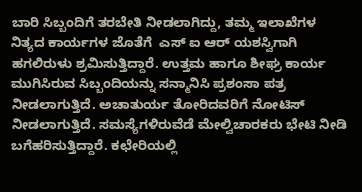ಬಾರಿ ಸಿಬ್ಬಂದಿಗೆ ತರಬೇತಿ ನೀಡಲಾಗಿದ್ದು, ತಮ್ಮ ಇಲಾಖೆಗಳ ನಿತ್ಯದ ಕಾರ್ಯಗಳ ಜೊತೆಗೆ  ಎಸ್ ಐ ಆರ್ ಯಶಸ್ವಿಗಾಗಿ ಹಗಲಿರುಳು ಶ್ರಮಿಸುತ್ತಿದ್ದಾರೆ. ಉತ್ತಮ ಹಾಗೂ ಶೀಘ್ರ ಕಾರ್ಯ ಮುಗಿಸಿರುವ ಸಿಬ್ಬಂದಿಯನ್ನು ಸನ್ಮಾನಿಸಿ ಪ್ರಶಂಸಾ ಪತ್ರ ನೀಡಲಾಗುತ್ತಿದೆ. ಅಚಾತುರ್ಯ ತೋರಿದವರಿಗೆ ನೋಟಿಸ್ ನೀಡಲಾಗುತ್ತಿದೆ. ಸಮಸ್ಯೆಗಳಿರುವೆಡೆ ಮೇಲ್ವಿಚಾರಕರು ಭೇಟಿ ನೀಡಿ ಬಗೆಹರಿಸುತ್ತಿದ್ದಾರೆ. ಕಛೇರಿಯಲ್ಲಿ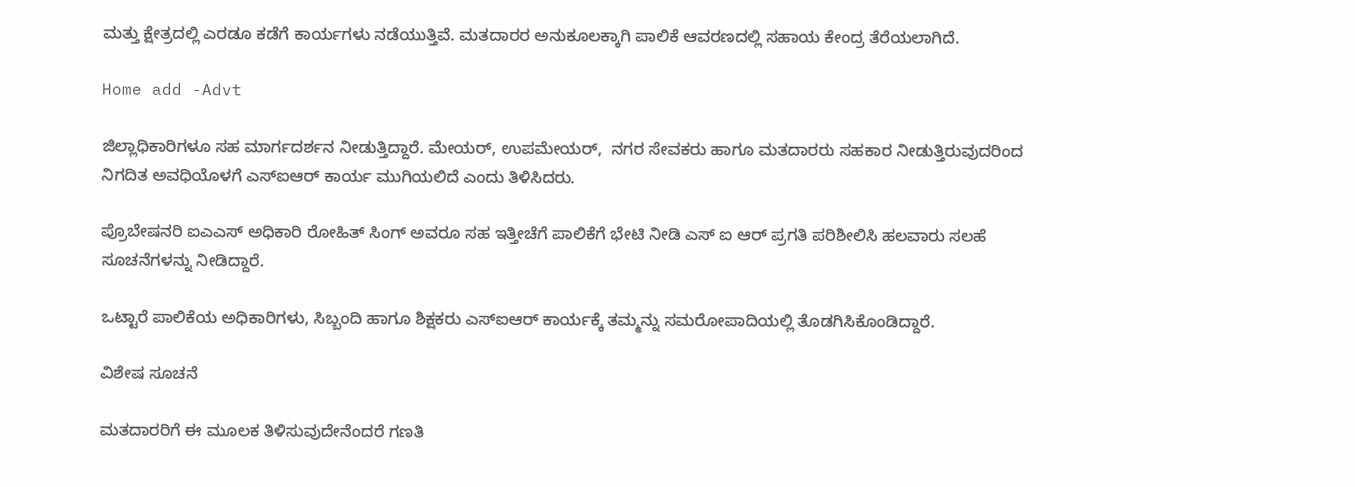ಮತ್ತು ಕ್ಷೇತ್ರದಲ್ಲಿ ಎರಡೂ ಕಡೆಗೆ ಕಾರ್ಯಗಳು ನಡೆಯುತ್ತಿವೆ. ಮತದಾರರ ಅನುಕೂಲಕ್ಕಾಗಿ ಪಾಲಿಕೆ ಆವರಣದಲ್ಲಿ ಸಹಾಯ ಕೇಂದ್ರ ತೆರೆಯಲಾಗಿದೆ.

Home add -Advt

ಜಿಲ್ಲಾಧಿಕಾರಿಗಳೂ ಸಹ ಮಾರ್ಗದರ್ಶನ ನೀಡುತ್ತಿದ್ದಾರೆ. ಮೇಯರ್, ಉಪಮೇಯರ್,  ನಗರ ಸೇವಕರು ಹಾಗೂ ಮತದಾರರು ಸಹಕಾರ ನೀಡುತ್ತಿರುವುದರಿಂದ ನಿಗದಿತ ಅವಧಿಯೊಳಗೆ ಎಸ್ಐಆರ್ ಕಾರ್ಯ ಮುಗಿಯಲಿದೆ ಎಂದು ತಿಳಿಸಿದರು.

ಪ್ರೊಬೇಷನರಿ ಐಎಎಸ್ ಅಧಿಕಾರಿ ರೋಹಿತ್ ಸಿಂಗ್ ಅವರೂ ಸಹ ಇತ್ತೀಚೆಗೆ ಪಾಲಿಕೆಗೆ ಭೇಟಿ ನೀಡಿ ಎಸ್ ಐ ಆರ್ ಪ್ರಗತಿ ಪರಿಶೀಲಿಸಿ ಹಲವಾರು ಸಲಹೆ ಸೂಚನೆಗಳನ್ನು ನೀಡಿದ್ದಾರೆ.

ಒಟ್ಟಾರೆ ಪಾಲಿಕೆಯ ಅಧಿಕಾರಿಗಳು, ಸಿಬ್ಬಂದಿ ಹಾಗೂ ಶಿಕ್ಷಕರು ಎಸ್ಐಆರ್ ಕಾರ್ಯಕ್ಕೆ ತಮ್ಮನ್ನು ಸಮರೋಪಾದಿಯಲ್ಲಿ ತೊಡಗಿಸಿಕೊಂಡಿದ್ದಾರೆ.

ವಿಶೇಷ ಸೂಚನೆ

ಮತದಾರರಿಗೆ ಈ ಮೂಲಕ ತಿಳಿಸುವುದೇನೆಂದರೆ ಗಣತಿ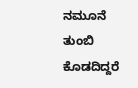ನಮೂನೆ ತುಂಬಿ ಕೊಡದಿದ್ದರೆ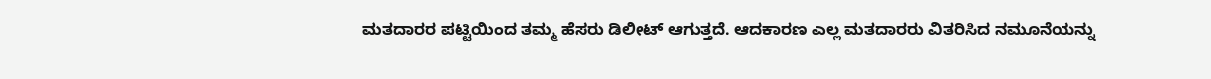ಮತದಾರರ ಪಟ್ಟಿಯಿಂದ ತಮ್ಮ ಹೆಸರು ಡಿಲೀಟ್ ಆಗುತ್ತದೆ. ಆದಕಾರಣ ಎಲ್ಲ ಮತದಾರರು ವಿತರಿಸಿದ ನಮೂನೆಯನ್ನು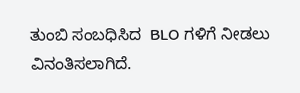ತುಂಬಿ ಸಂಬಧಿಸಿದ  BLO ಗಳಿಗೆ ನೀಡಲು ವಿನಂತಿಸಲಾಗಿದೆ.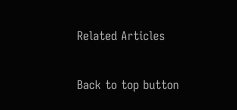Related Articles

Back to top button